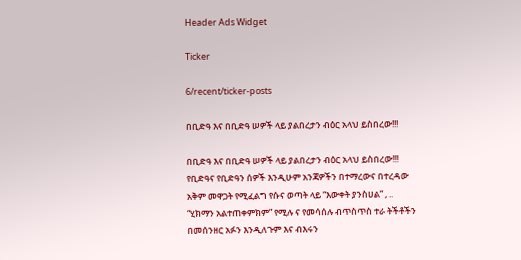Header Ads Widget

Ticker

6/recent/ticker-posts

በቢድዓ እና በቢድዓ ሠዎች ላይ ያልበረታን ብዕር አላህ ይስበረው!!!

በቢድዓ እና በቢድዓ ሠዎች ላይ ያልበረታን ብዕር አላህ ይስበረው!!!
የቢድዓና የቢድዓን ሰዎች እንዲሁም አንጃዎችን በተማረውና በተረዳው አቅም መዋጋት የሚፈልግ የሱና ወጣት ላይ “እውቀት ያንስሀል” , .. “ሂክማን አልተጠቀምክም” የሚሉ ና የመሳሰሉ ብጥስጥስ ተራ ትችቶችን በመሰንዘር አፉን እንዲለጉም እና ብእሩን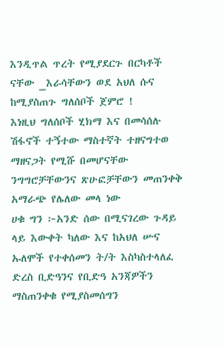እንዲጥል ጥረት የሚያደርጉ በርካቶች ናቸው _እራሳቸውን ወደ አህለ ሱና ከሚያስጠጉ ግለሰቦች ጀምሮ !
እነዚህ ግለሰቦች ሂክማ እና በመሳሰሉ ሽፋኖች ተኝተው ማስተኛት ተዘናግተወ ማዘናጋት የሚሹ በመሆናቸው ንግግሮቻቸውንና ጽሁፎቻቸውን መጠንቀቅ አማራጭ የሌለው መላ ነው
ሀቁ ግን ፦አንድ ሰው በሚናገረው ጉዳይ ላይ እውቀት ካለው እና ከአህለ ሡና ኡለሞች የተቀሰመን ት/ት እስካስተላለፈ ድረስ ቢድዓንና የቢድዓ አንጃዎችን ማስጠንቀቁ የሚያስመሰግን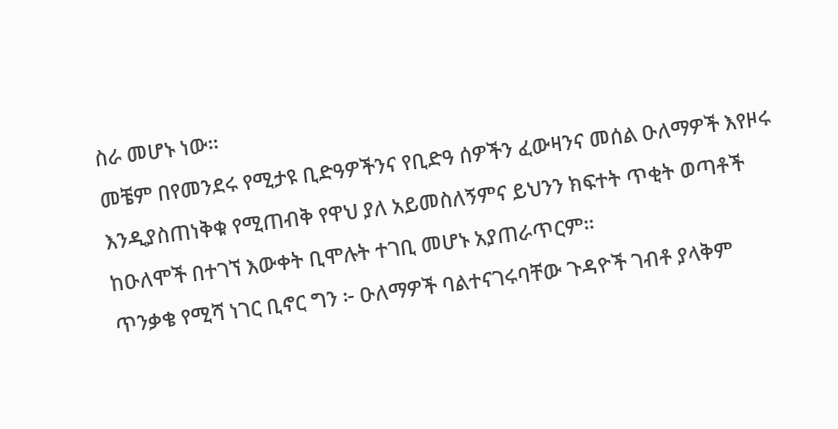ስራ መሆኑ ነው።
መቼም በየመንደሩ የሚታዩ ቢድዓዎችንና የቢድዓ ሰዎችን ፈውዛንና መሰል ዑለማዎች እየዞሩ እንዲያስጠነቅቁ የሚጠብቅ የዋህ ያለ አይመስለኝምና ይህንን ክፍተት ጥቂት ወጣቶች ከዑለሞች በተገኘ እውቀት ቢሞሉት ተገቢ መሆኑ አያጠራጥርም።
ጥንቃቄ የሚሻ ነገር ቢኖር ግን ፦ ዑለማዎች ባልተናገሩባቸው ጉዳዮች ገብቶ ያላቅም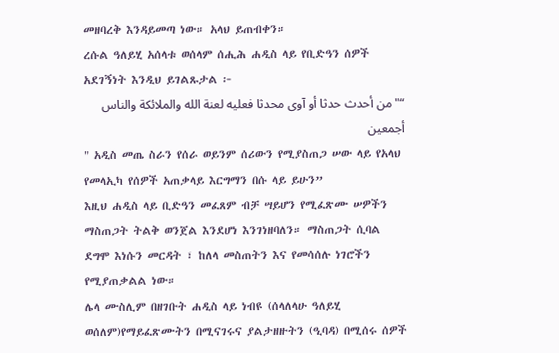መዘባረቅ እንዳይመጣ ነው። አላህ ይጠብቀን።
ረሱል ዓለይሂ አሰላቱ ወሰላም ሰሒሕ ሐዲስ ላይ የቢድዓን ሰዎች አደገኝነት እንዲህ ይገልጹታል ፦
“"من أحدث حدثا أو آوى محدثا فعليه لعنة الله والملائكة والناس أجمعين
" አዲስ መጤ ስራን የሰራ ወይንም ሰሪውን የሚያስጠጋ ሠው ላይ የአላህ የመላኢካ የሰዎች አጠቃላይ እርግማን በሱ ላይ ይሁን”
እዚህ ሐዲስ ላይ ቢድዓን መፈጸም ብቻ ሣይሆን የሚፈጽሙ ሠዎችን ማስጠጋት ትልቅ ወንጀል እንደሆነ እንገነዘባለን። ማስጠጋት ሲባል ደግሞ እነሱን መርዳት ፣ ከለላ መስጠትን እና የመሳሰሉ ነገሮችን የሚያጠቃልል ነው።
ሌላ ሙስሊም በዘገቡት ሐዲስ ላይ ነብዩ (ሰላለላሁ ዓለይሂ ወሰለም)የማይፈጽሙትን በሚናገሩና ያልታዘዙትን (ዒባዳ) በሚሰሩ ሰዎች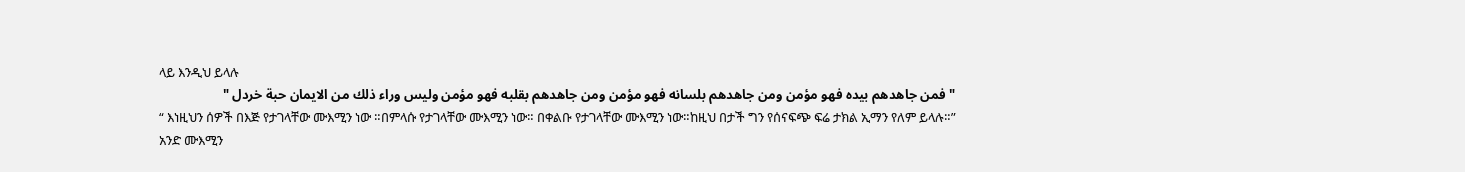ላይ እንዲህ ይላሉ
"فمن جاهدهم بيده فهو مؤمن ومن جاهدهم بلسانه فهو مؤمن ومن جاهدهم بقلبه فهو مؤمن وليس وراء ذلك من الايمان حبة خردل "
“ እነዚህን ሰዎች በእጅ የታገላቸው ሙእሚን ነው ።በምላሱ የታገላቸው ሙእሚን ነው። በቀልቡ የታገላቸው ሙእሚን ነው።ከዚህ በታች ግን የሰናፍጭ ፍሬ ታክል ኢማን የለም ይላሉ።”
አንድ ሙእሚን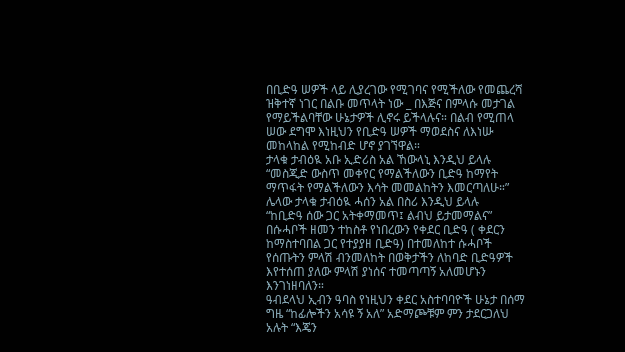በቢድዓ ሠዎች ላይ ሊያረገው የሚገባና የሚችለው የመጨረሻ ዝቅተኛ ነገር በልቡ መጥላት ነው _ በእጅና በምላሱ መታገል የማይችልባቸው ሁኔታዎች ሊኖሩ ይችላሉና። በልብ የሚጠላ ሠው ደግሞ እነዚህን የቢድዓ ሠዎች ማወደስና ለእነሡ መከላከል የሚከብድ ሆኖ ያገኘዋል።
ታላቁ ታብዕዪ አቡ ኢድሪስ አል ኸውላኒ እንዲህ ይላሉ
“መስጂድ ውስጥ መቀየር የማልችለውን ቢድዓ ከማየት ማጥፋት የማልችለውን እሳት መመልከትን እመርጣለሁ።”
ሌላው ታላቁ ታብዕዪ ሓሰን አል በስሪ እንዲህ ይላሉ
“ከቢድዓ ሰው ጋር አትቀማመጥ፤ ልብህ ይታመማልና”
በሱሓቦች ዘመን ተከስቶ የነበረውን የቀደር ቢድዓ ( ቀደርን ከማስተባበል ጋር የተያያዘ ቢድዓ) በተመለከተ ሱሓቦች የሰጡትን ምላሽ ብንመለከት በወቅታችን ለከባድ ቢድዓዎች እየተሰጠ ያለው ምላሽ ያነሰና ተመጣጣኝ አለመሆኑን እንገነዘባለን።
ዓብደላህ ኢብን ዓባስ የነዚህን ቀደር አስተባባዮች ሁኔታ በሰማ ግዜ “ከፊሎችን አሳዩ ኝ አለ” አድማጮቹም ምን ታደርጋለህ አሉት “እጄን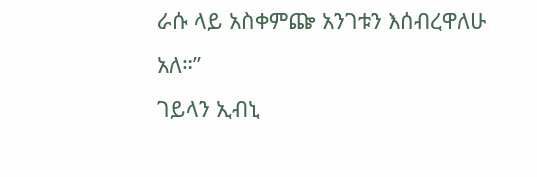ራሱ ላይ አስቀምጬ አንገቱን እሰብረዋለሁ አለ።”
ገይላን ኢብኒ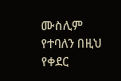ሙስሊም የተባለን በዚህ የቀደር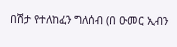በሽታ የተለከፈን ግለሰብ (በ ዑመር ኢብን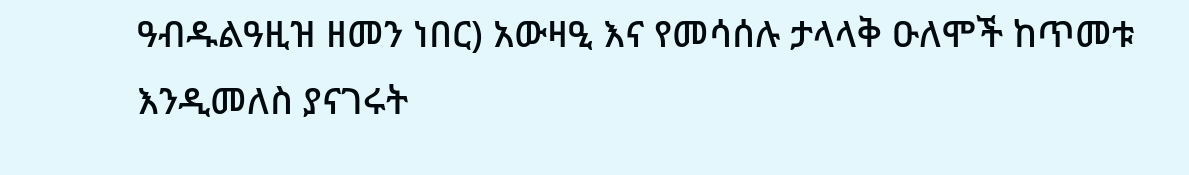ዓብዱልዓዚዝ ዘመን ነበር) አውዛዒ እና የመሳሰሉ ታላላቅ ዑለሞች ከጥመቱ እንዲመለስ ያናገሩት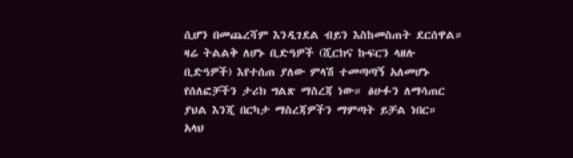ሲሆን በመጨረሻም እንዲገደል ብይን እስከመስጠት ደርሰዋል።
ዛሬ ትልልቅ ለሆኑ ቢድዓዎች (ሺርክና ኩፍርን ላዘሉ ቢድዓዎች) እየተሰጠ ያለው ምላሽ ተመጣጣኝ አለመሆኑ የሰለፎቻችን ታሪክ ግልጽ ማስረጃ ነው። ፅሁፉን ለማሳጠር ያህል እንጂ በርካታ ማስረጃዎችን ማምጣት ይቻል ነበር።
አላህ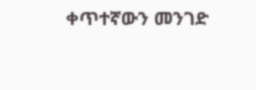ቀጥተኛውን መንገድ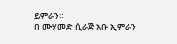ይምራን።
በ ሙሃመድ ሲራጅ አቡ ኢምራን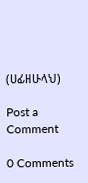(ሀፊዘሁላህ)

Post a Comment

0 Comments